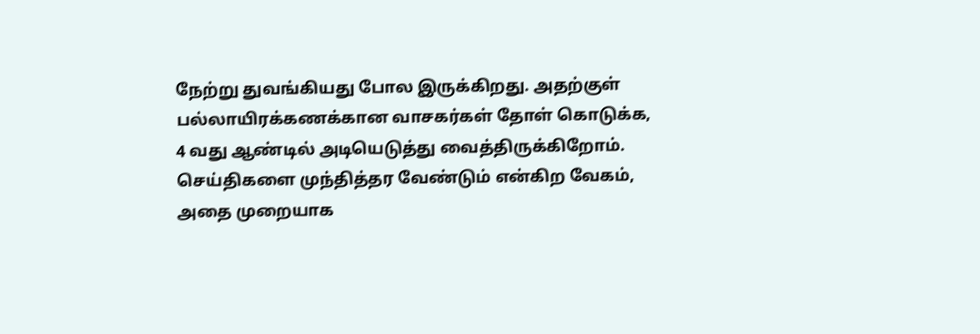நேற்று துவங்கியது போல இருக்கிறது. அதற்குள் பல்லாயிரக்கணக்கான வாசகர்கள் தோள் கொடுக்க, 4 வது ஆண்டில் அடியெடுத்து வைத்திருக்கிறோம். செய்திகளை முந்தித்தர வேண்டும் என்கிற வேகம், அதை முறையாக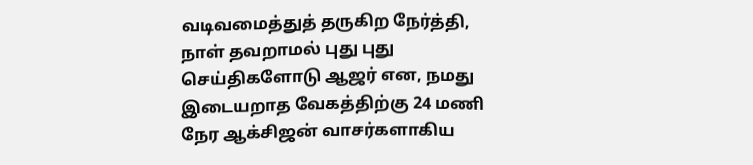வடிவமைத்துத் தருகிற நேர்த்தி, நாள் தவறாமல் புது புது செய்திகளோடு ஆஜர் என, நமது இடையறாத வேகத்திற்கு 24 மணி நேர ஆக்சிஜன் வாசர்களாகிய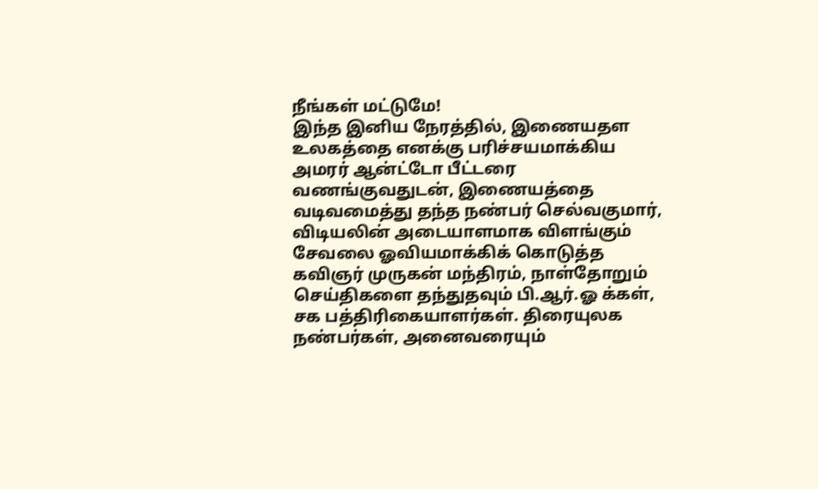நீங்கள் மட்டுமே!
இந்த இனிய நேரத்தில், இணையதள உலகத்தை எனக்கு பரிச்சயமாக்கிய அமரர் ஆன்ட்டோ பீட்டரை வணங்குவதுடன், இணையத்தை வடிவமைத்து தந்த நண்பர் செல்வகுமார், விடியலின் அடையாளமாக விளங்கும் சேவலை ஓவியமாக்கிக் கொடுத்த கவிஞர் முருகன் மந்திரம், நாள்தோறும் செய்திகளை தந்துதவும் பி.ஆர்.ஓ க்கள், சக பத்திரிகையாளர்கள். திரையுலக நண்பர்கள், அனைவரையும்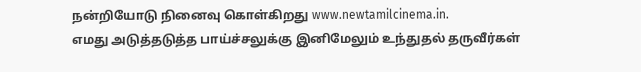நன்றியோடு நினைவு கொள்கிறது www.newtamilcinema.in.
எமது அடுத்தடுத்த பாய்ச்சலுக்கு இனிமேலும் உந்துதல் தருவீர்கள்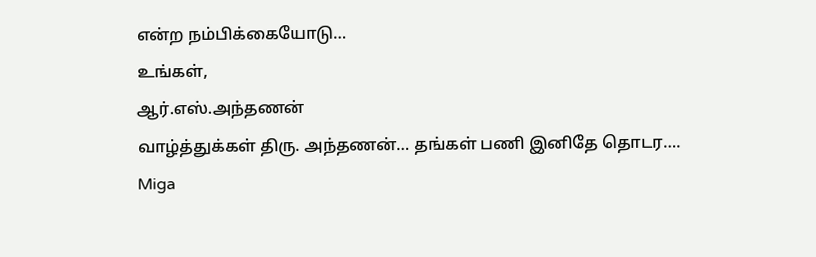என்ற நம்பிக்கையோடு…
உங்கள்,
ஆர்.எஸ்.அந்தணன்
வாழ்த்துக்கள் திரு. அந்தணன்… தங்கள் பணி இனிதே தொடர….
Miga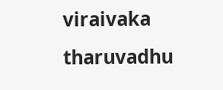viraivaka tharuvadhu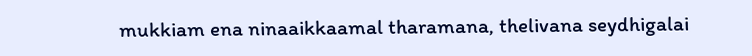mukkiam ena ninaaikkaamal tharamana, thelivana seydhigalai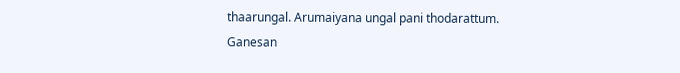thaarungal. Arumaiyana ungal pani thodarattum.
Ganesan